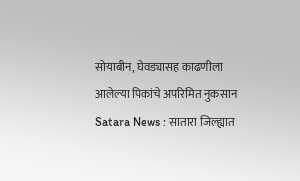सोयाबीन, घेवड्यासह काढणीला आलेल्या पिकांचे अपरिमित नुकसान
Satara News : सातारा जिल्ह्यात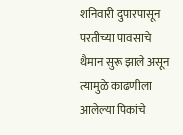शनिवारी दुपारपासून परतीच्या पावसाचे थैमान सुरू झाले असून त्यामुळे काढणीला आलेल्या पिकांचे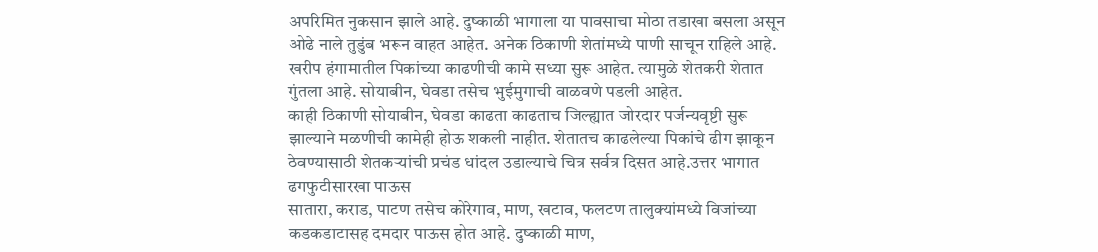अपरिमित नुकसान झाले आहे. दुष्काळी भागाला या पावसाचा मोठा तडाखा बसला असून ओढे नाले तुडुंब भरून वाहत आहेत. अनेक ठिकाणी शेतांमध्ये पाणी साचून राहिले आहे.
खरीप हंगामातील पिकांच्या काढणीची कामे सध्या सुरू आहेत. त्यामुळे शेतकरी शेतात गुंतला आहे. सोयाबीन, घेवडा तसेच भुईमुगाची वाळवणे पडली आहेत.
काही ठिकाणी सोयाबीन, घेवडा काढता काढताच जिल्ह्यात जोरदार पर्जन्यवृष्टी सुरू झाल्याने मळणीची कामेही होऊ शकली नाहीत. शेतातच काढलेल्या पिकांचे ढीग झाकून ठेवण्यासाठी शेतकऱ्यांची प्रचंड धांदल उडाल्याचे चित्र सर्वत्र दिसत आहे.उत्तर भागात ढगफुटीसारखा पाऊस
सातारा, कराड, पाटण तसेच कोरेगाव, माण, खटाव, फलटण तालुक्यांमध्ये विजांच्या कडकडाटासह दमदार पाऊस होत आहे. दुष्काळी माण,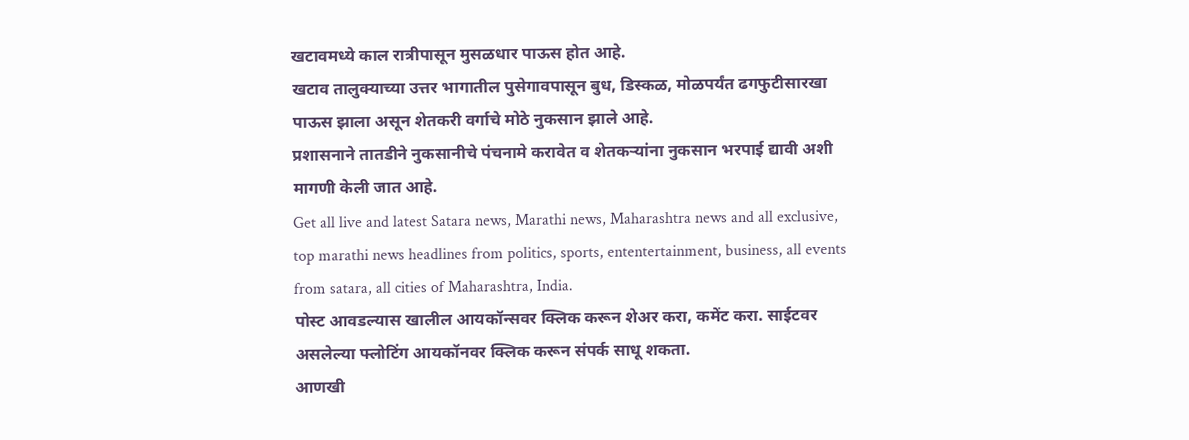खटावमध्ये काल रात्रीपासून मुसळधार पाऊस होत आहे.
खटाव तालुक्याच्या उत्तर भागातील पुसेगावपासून बुध, डिस्कळ, मोळपर्यंत ढगफुटीसारखा पाऊस झाला असून शेतकरी वर्गाचे मोठे नुकसान झाले आहे.
प्रशासनाने तातडीने नुकसानीचे पंचनामे करावेत व शेतकऱ्यांना नुकसान भरपाई द्यावी अशी मागणी केली जात आहे.
Get all live and latest Satara news, Marathi news, Maharashtra news and all exclusive, top marathi news headlines from politics, sports, ententertainment, business, all events from satara, all cities of Maharashtra, India.
पोस्ट आवडल्यास खालील आयकॉन्सवर क्लिक करून शेअर करा, कमेंट करा. साईटवर असलेल्या फ्लोटिंग आयकॉनवर क्लिक करून संपर्क साधू शकता.
आणखी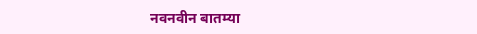नवनवीन बातम्या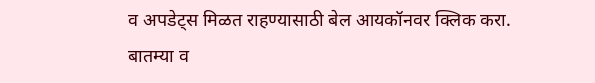व अपडेट्स मिळत राहण्यासाठी बेल आयकॉनवर क्लिक करा.
बातम्या व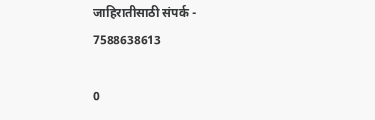जाहिरातीसाठी संपर्क - 7588638613

0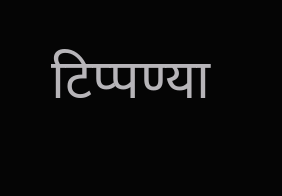टिप्पण्या